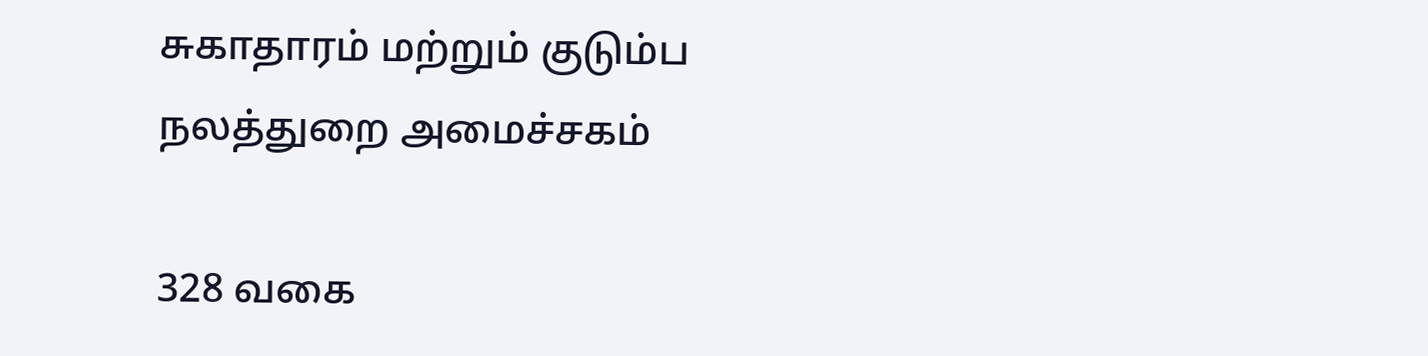சுகாதாரம் மற்றும் குடும்ப நலத்துறை அமைச்சகம்

328 வகை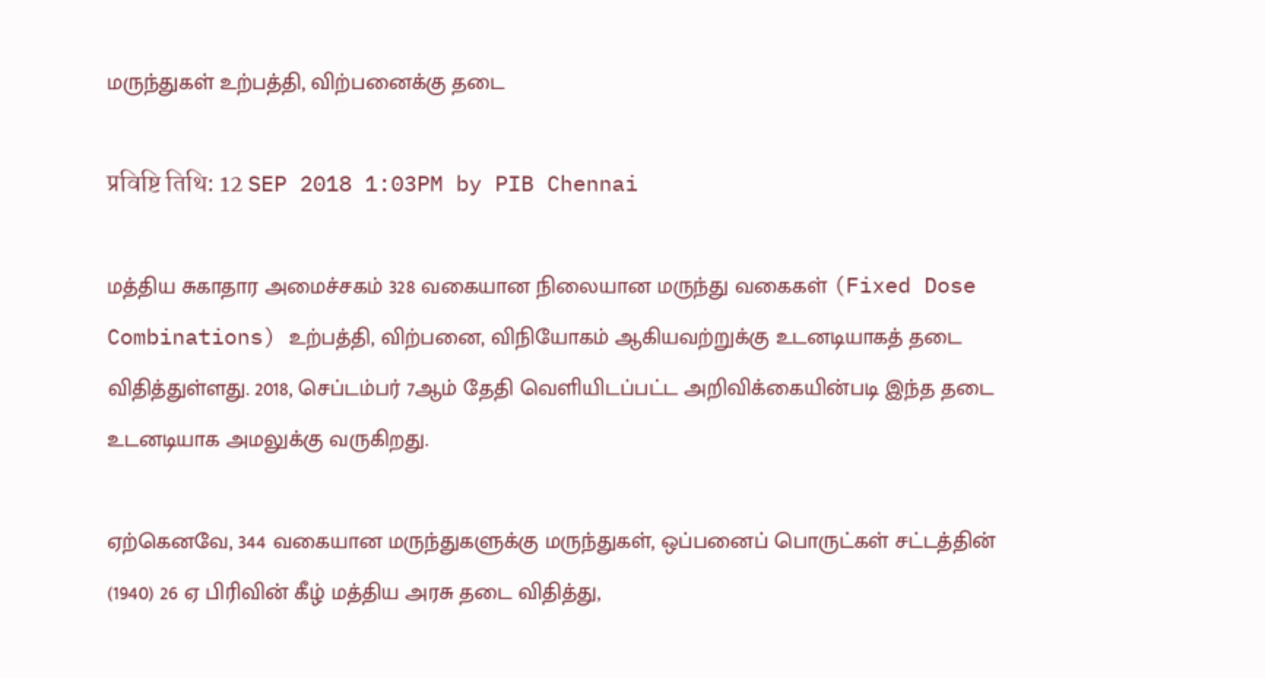மருந்துகள் உற்பத்தி, விற்பனைக்கு தடை

प्रविष्टि तिथि: 12 SEP 2018 1:03PM by PIB Chennai

மத்திய சுகாதார அமைச்சகம் 328 வகையான நிலையான மருந்து வகைகள் (Fixed Dose Combinations) உற்பத்தி, விற்பனை, விநியோகம் ஆகியவற்றுக்கு உடனடியாகத் தடை விதித்துள்ளது. 2018, செப்டம்பர் 7ஆம் தேதி வெளியிடப்பட்ட அறிவிக்கையின்படி இந்த தடை உடனடியாக அமலுக்கு வருகிறது.

ஏற்கெனவே, 344 வகையான மருந்துகளுக்கு மருந்துகள், ஒப்பனைப் பொருட்கள் சட்டத்தின் (1940) 26 ஏ பிரிவின் கீழ் மத்திய அரசு தடை விதித்து,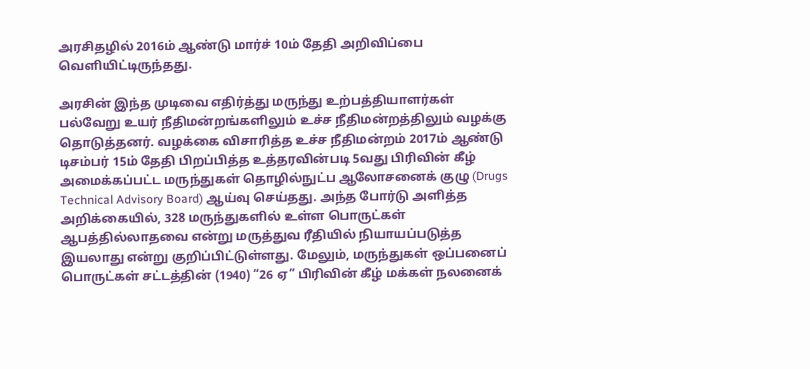அரசிதழில் 2016ம் ஆண்டு மார்ச் 10ம் தேதி அறிவிப்பை வெளியிட்டிருந்தது.

அரசின் இந்த முடிவை எதிர்த்து மருந்து உற்பத்தியாளர்கள் பல்வேறு உயர் நீதிமன்றங்களிலும் உச்ச நீதிமன்றத்திலும் வழக்கு தொடுத்தனர். வழக்கை விசாரித்த உச்ச நீதிமன்றம் 2017ம் ஆண்டு டிசம்பர் 15ம் தேதி பிறப்பித்த உத்தரவின்படி 5வது பிரிவின் கீழ் அமைக்கப்பட்ட மருந்துகள் தொழில்நுட்ப ஆலோசனைக் குழு (Drugs Technical Advisory Board) ஆய்வு செய்தது. அந்த போர்டு அளித்த அறிக்கையில், 328 மருந்துகளில் உள்ள பொருட்கள் ஆபத்தில்லாதவை என்று மருத்துவ ரீதியில் நியாயப்படுத்த இயலாது என்று குறிப்பிட்டுள்ளது. மேலும், மருந்துகள் ஒப்பனைப் பொருட்கள் சட்டத்தின் (1940) “26 ஏ” பிரிவின் கீழ் மக்கள் நலனைக்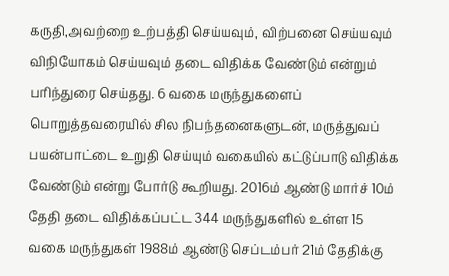கருதி,அவற்றை உற்பத்தி செய்யவும், விற்பனை செய்யவும் விநியோகம் செய்யவும் தடை விதிக்க வேண்டும் என்றும் பரிந்துரை செய்தது. 6 வகை மருந்துகளைப் பொறுத்தவரையில் சில நிபந்தனைகளுடன், மருத்துவப் பயன்பாட்டை உறுதி செய்யும் வகையில் கட்டுப்பாடு விதிக்க வேண்டும் என்று போர்டு கூறியது. 2016ம் ஆண்டு மார்ச் 10ம் தேதி தடை விதிக்கப்பட்ட 344 மருந்துகளில் உள்ள 15 வகை மருந்துகள் 1988ம் ஆண்டு செப்டம்பர் 21ம் தேதிக்கு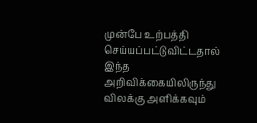முன்பே உற்பத்தி செய்யப்பட்டுவிட்டதால் இந்த அறிவிக்கையிலிருந்து விலக்கு அளிக்கவும்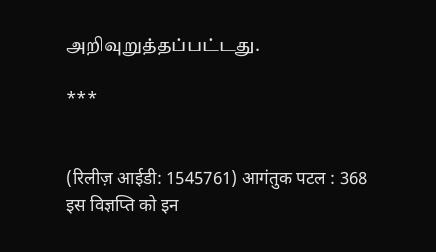அறிவுறுத்தப்பட்டது.

***


(रिलीज़ आईडी: 1545761) आगंतुक पटल : 368
इस विज्ञप्ति को इन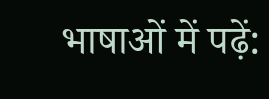भाषाओं में पढ़ें: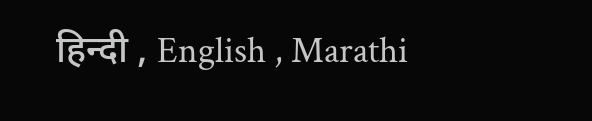हिन्दी , English , Marathi